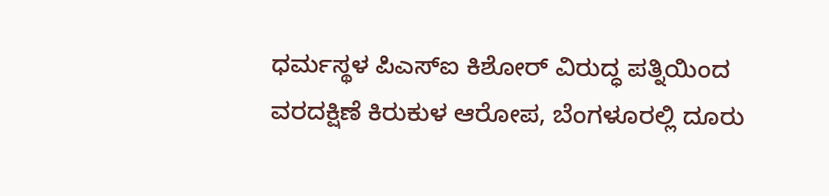ಧರ್ಮಸ್ಥಳ ಪಿಎಸ್ಐ ಕಿಶೋರ್ ವಿರುದ್ಧ ಪತ್ನಿಯಿಂದ ವರದಕ್ಷಿಣೆ ಕಿರುಕುಳ ಆರೋಪ, ಬೆಂಗಳೂರಲ್ಲಿ ದೂರು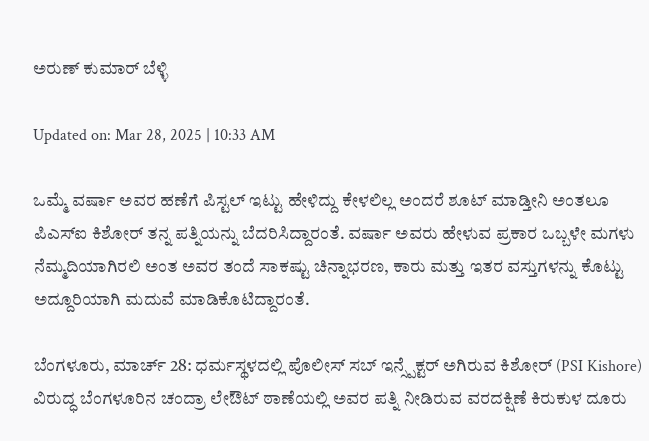ಅರುಣ್ ಕುಮಾರ್ ಬೆಳ್ಳಿ

Updated on: Mar 28, 2025 | 10:33 AM

ಒಮ್ಮೆ ವರ್ಷಾ ಅವರ ಹಣೆಗೆ ಪಿಸ್ಟಲ್ ಇಟ್ಟು ಹೇಳಿದ್ದು ಕೇಳಲಿಲ್ಲ ಅಂದರೆ ಶೂಟ್ ಮಾಡ್ತೀನಿ ಅಂತಲೂ ಪಿಎಸ್ಐ ಕಿಶೋರ್ ತನ್ನ ಪತ್ನಿಯನ್ನು ಬೆದರಿಸಿದ್ದಾರಂತೆ. ವರ್ಷಾ ಅವರು ಹೇಳುವ ಪ್ರಕಾರ ಒಬ್ಬಳೇ ಮಗಳು ನೆಮ್ಮದಿಯಾಗಿರಲಿ ಅಂತ ಅವರ ತಂದೆ ಸಾಕಷ್ಟು ಚಿನ್ನಾಭರಣ, ಕಾರು ಮತ್ತು ಇತರ ವಸ್ತುಗಳನ್ನು ಕೊಟ್ಟು ಅದ್ದೂರಿಯಾಗಿ ಮದುವೆ ಮಾಡಿಕೊಟಿದ್ದಾರಂತೆ.

ಬೆಂಗಳೂರು, ಮಾರ್ಚ್ 28: ಧರ್ಮಸ್ಥಳದಲ್ಲಿ ಪೊಲೀಸ್ ಸಬ್ ಇನ್ಸ್ಪೆಕ್ಟರ್ ಅಗಿರುವ ಕಿಶೋರ್ (PSI Kishore) ವಿರುದ್ಧ ಬೆಂಗಳೂರಿನ ಚಂದ್ರಾ ಲೇಔಟ್ ಠಾಣೆಯಲ್ಲಿ ಅವರ ಪತ್ನಿ ನೀಡಿರುವ ವರದಕ್ಷಿಣೆ ಕಿರುಕುಳ ದೂರು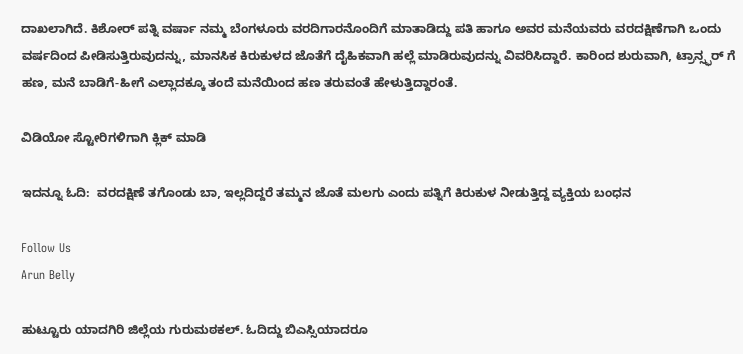ದಾಖಲಾಗಿದೆ. ಕಿಶೋರ್ ಪತ್ನಿ ವರ್ಷಾ ನಮ್ಮ ಬೆಂಗಳೂರು ವರದಿಗಾರನೊಂದಿಗೆ ಮಾತಾಡಿದ್ದು ಪತಿ ಹಾಗೂ ಅವರ ಮನೆಯವರು ವರದಕ್ಷಿಣೆಗಾಗಿ ಒಂದು ವರ್ಷದಿಂದ ಪೀಡಿಸುತ್ತಿರುವುದನ್ನು, ಮಾನಸಿಕ ಕಿರುಕುಳದ ಜೊತೆಗೆ ದೈಹಿಕವಾಗಿ ಹಲ್ಲೆ ಮಾಡಿರುವುದನ್ನು ವಿವರಿಸಿದ್ದಾರೆ. ಕಾರಿಂದ ಶುರುವಾಗಿ, ಟ್ರಾನ್ಸ್ಫರ್ ಗೆ ಹಣ, ಮನೆ ಬಾಡಿಗೆ-ಹೀಗೆ ಎಲ್ಲಾದಕ್ಕೂ ತಂದೆ ಮನೆಯಿಂದ ಹಣ ತರುವಂತೆ ಹೇಳುತ್ತಿದ್ದಾರಂತೆ.

ವಿಡಿಯೋ ಸ್ಟೋರಿಗಳಿಗಾಗಿ ಕ್ಲಿಕ್ ಮಾಡಿ

ಇದನ್ನೂ ಓದಿ:  ವರದಕ್ಷಿಣೆ ತಗೊಂಡು ಬಾ, ಇಲ್ಲದಿದ್ದರೆ ತಮ್ಮನ ಜೊತೆ ಮಲಗು ಎಂದು ಪತ್ನಿಗೆ ಕಿರುಕುಳ ನೀಡುತ್ತಿದ್ದ ವ್ಯಕ್ತಿಯ ಬಂಧನ

Follow Us
Arun Belly

ಹುಟ್ಟೂರು ಯಾದಗಿರಿ ಜಿಲ್ಲೆಯ ಗುರುಮಠಕಲ್. ಓದಿದ್ದು ಬಿಎಸ್ಸಿಯಾದರೂ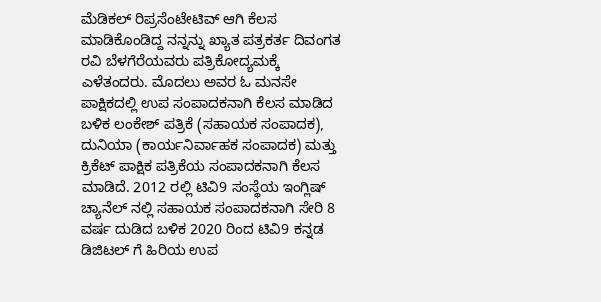ಮೆಡಿಕಲ್ ರಿಪ್ರಸೆಂಟೇಟಿವ್ ಆಗಿ ಕೆಲಸ ಮಾಡಿಕೊಂಡಿದ್ದ ನನ್ನನ್ನು ಖ್ಯಾತ ಪತ್ರಕರ್ತ ದಿವಂಗತ ರವಿ ಬೆಳಗೆರೆಯವರು ಪತ್ರಿಕೋದ್ಯಮಕ್ಕೆ ಎಳೆತಂದರು. ಮೊದಲು ಅವರ ಓ ಮನಸೇ ಪಾಕ್ಷಿಕದಲ್ಲಿ ಉಪ ಸಂಪಾದಕನಾಗಿ ಕೆಲಸ ಮಾಡಿದ ಬಳಿಕ ಲಂಕೇಶ್ ಪತ್ರಿಕೆ (ಸಹಾಯಕ ಸಂಪಾದಕ), ದುನಿಯಾ (ಕಾರ್ಯನಿರ್ವಾಹಕ ಸಂಪಾದಕ) ಮತ್ತು ಕ್ರಿಕೆಟ್ ಪಾಕ್ಷಿಕ ಪತ್ರಿಕೆಯ ಸಂಪಾದಕನಾಗಿ ಕೆಲಸ ಮಾಡಿದೆ. 2012 ರಲ್ಲಿ ಟಿವಿ9 ಸಂಸ್ಥೆಯ ಇಂಗ್ಲಿಷ್ ಚ್ಯಾನೆಲ್ ನಲ್ಲಿ ಸಹಾಯಕ ಸಂಪಾದಕನಾಗಿ ಸೇರಿ 8 ವರ್ಷ ದುಡಿದ ಬಳಿಕ 2020 ರಿಂದ ಟಿವಿ9 ಕನ್ನಡ ಡಿಜಿಟಲ್ ಗೆ ಹಿರಿಯ ಉಪ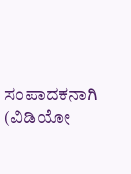ಸಂಪಾದಕನಾಗಿ (ವಿಡಿಯೋ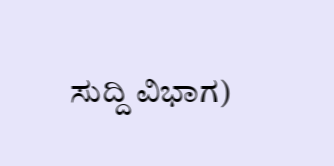ಸುದ್ದಿ ವಿಭಾಗ)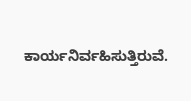ಕಾರ್ಯನಿರ್ವಹಿಸುತ್ತಿರುವೆ.